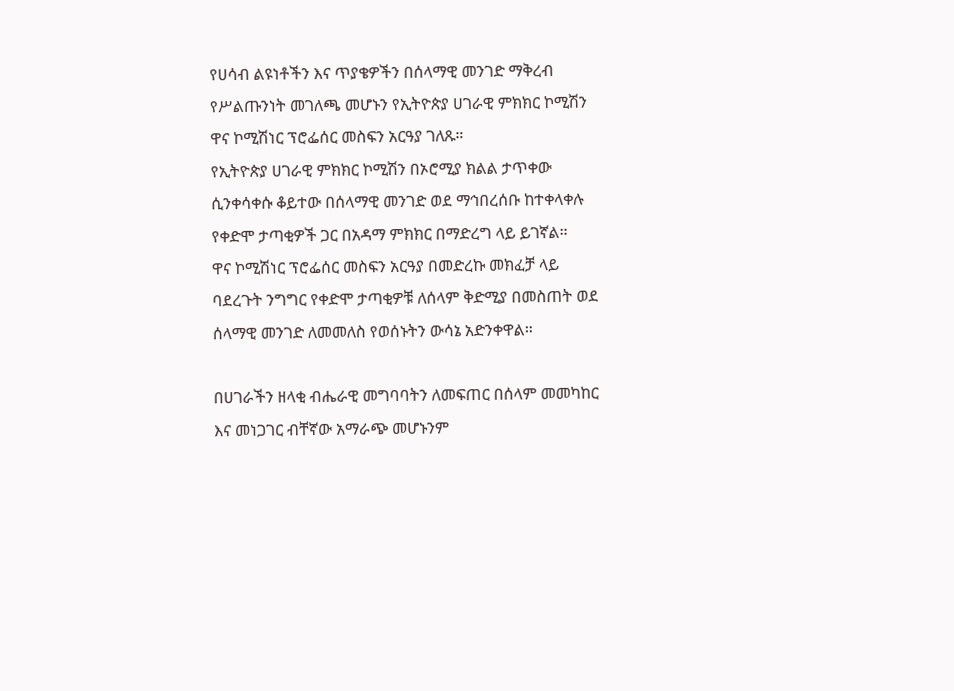የሀሳብ ልዩነቶችን እና ጥያቄዎችን በሰላማዊ መንገድ ማቅረብ የሥልጡንነት መገለጫ መሆኑን የኢትዮጵያ ሀገራዊ ምክክር ኮሚሽን ዋና ኮሚሽነር ፕሮፌሰር መስፍን አርዓያ ገለጹ።
የኢትዮጵያ ሀገራዊ ምክክር ኮሚሽን በኦሮሚያ ክልል ታጥቀው ሲንቀሳቀሱ ቆይተው በሰላማዊ መንገድ ወደ ማኅበረሰቡ ከተቀላቀሉ የቀድሞ ታጣቂዎች ጋር በአዳማ ምክክር በማድረግ ላይ ይገኛል።
ዋና ኮሚሽነር ፕሮፌሰር መስፍን አርዓያ በመድረኩ መክፈቻ ላይ ባደረጉት ንግግር የቀድሞ ታጣቂዎቹ ለሰላም ቅድሚያ በመስጠት ወደ ሰላማዊ መንገድ ለመመለስ የወሰኑትን ውሳኔ አድንቀዋል።

በሀገራችን ዘላቂ ብሔራዊ መግባባትን ለመፍጠር በሰላም መመካከር እና መነጋገር ብቸኛው አማራጭ መሆኑንም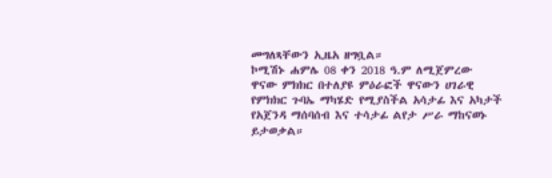መግለጻቸውን ኢዜአ ዘግቧል።
ኮሚሽኑ ሐምሌ 08 ቀን 2018 ዓ.ም ለሚጀምረው ዋናው ምክክር በተለያዩ ምዕራፎች ዋናውን ሀገራዊ የምክክር ጉባኤ ማካሄድ የሚያስችል አሳታፊ እና አካታች የአጀንዳ ማሰባሰብ እና ተሳታፊ ልየታ ሥራ ማከናወኑ ይታወቃል።